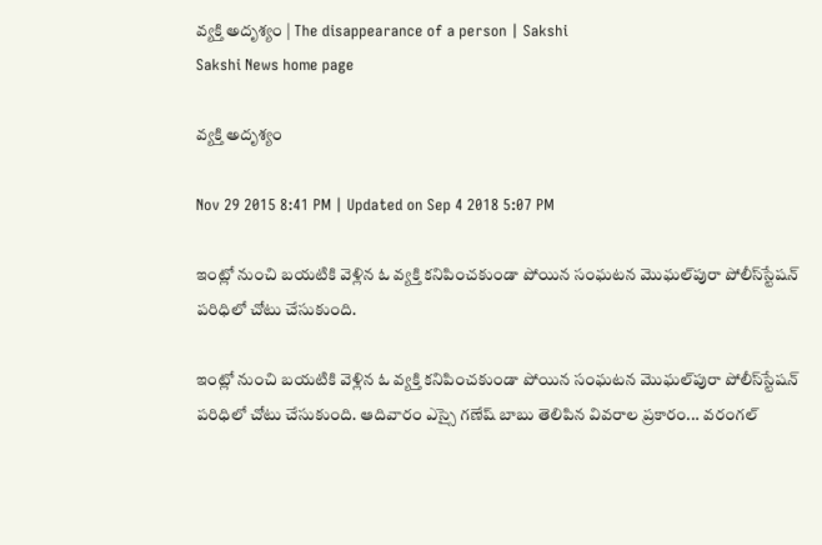వ్యక్తి అదృశ్యం | The disappearance of a person | Sakshi
Sakshi News home page

వ్యక్తి అదృశ్యం

Nov 29 2015 8:41 PM | Updated on Sep 4 2018 5:07 PM

ఇంట్లో నుంచి బయటికి వెళ్లిన ఓ వ్యక్తి కనిపించకుండా పోయిన సంఘటన మొఘల్‌పురా పోలీస్‌స్టేషన్ పరిధిలో చోటు చేసుకుంది.

ఇంట్లో నుంచి బయటికి వెళ్లిన ఓ వ్యక్తి కనిపించకుండా పోయిన సంఘటన మొఘల్‌పురా పోలీస్‌స్టేషన్ పరిధిలో చోటు చేసుకుంది. ఆదివారం ఎస్సై గణేష్ బాబు తెలిపిన వివరాల ప్రకారం... వరంగల్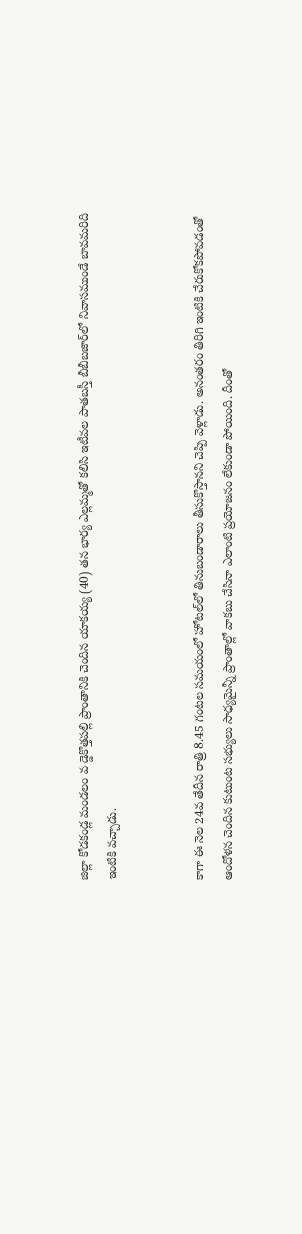జిల్లా కోడకండ్ల మండలం వ డ్డెకొత్తపల్లి ప్రాంతానికి చెందిన యాకయ్య (40) తన భార్య ఎల్లమ్మతో కలిసి ఇటీవల పాతబస్తీ బీబీబజార్‌లో నివాసముండే బావమరిది ఇంటికి వచ్చాడు.


కాగా ఈ నెల 24వ తేదీన రాత్రి 8.45 గంటల సమయంలో హోటల్‌లో తినుబండారాలు తీసుకొస్తానని చెప్పి వెళ్లాడు. అనంతరం తిరిగి ఇంటికి చేరుకోకపోవడంతో ఆందోళన చెందిన కుటుంట సభ్యులు సాధ్యమైన్నీ ప్రాంతాల్లో వాకబు చేసినా ఎలాంటి ప్రయోజనం లేకుండా పోయింది. దీంతో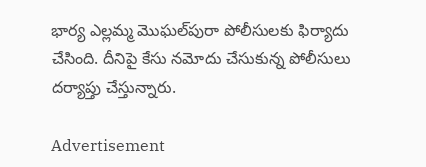భార్య ఎల్లమ్మ మొఘల్‌పురా పోలీసులకు ఫిర్యాదు చేసింది. దీనిపై కేసు నమోదు చేసుకున్న పోలీసులు దర్యాప్తు చేస్తున్నారు.

Advertisement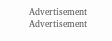Advertisement
Advertisement